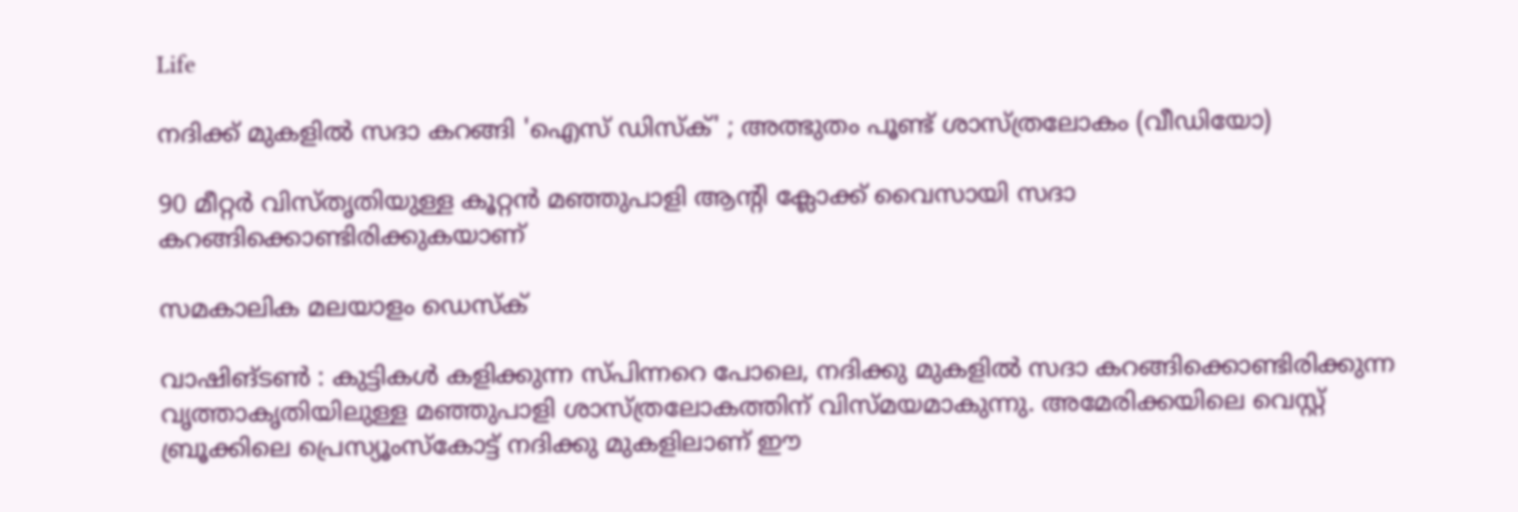Life

നദിക്ക് മുകളിൽ സദാ കറങ്ങി 'ഐസ് ഡിസ്ക്' ; അത്ഭുതം പൂണ്ട് ശാസ്ത്രലോകം (വീഡിയോ)

90 മീറ്റർ വിസ്തൃതിയുള്ള കൂറ്റൻ മഞ്ഞുപാളി ആന്റി ക്ലോക്ക് വൈസായി സദാ കറങ്ങിക്കൊണ്ടിരിക്കുകയാണ്

സമകാലിക മലയാളം ഡെസ്ക്

വാഷിങ്ടൺ : കുട്ടികൾ കളിക്കുന്ന സ്പിന്നറെ പോലെ, നദിക്കു മുകളിൽ സദാ കറങ്ങിക്കൊണ്ടിരിക്കുന്ന വൃത്താകൃതിയിലുള്ള മഞ്ഞുപാളി ശാസ്ത്രലോകത്തിന് വിസ്മയമാകുന്നു. അമേരിക്കയിലെ വെസ്റ്റ് ബ്രൂക്കിലെ പ്രെസ്യൂംസ്കോട്ട് നദിക്കു മുകളിലാണ് ഈ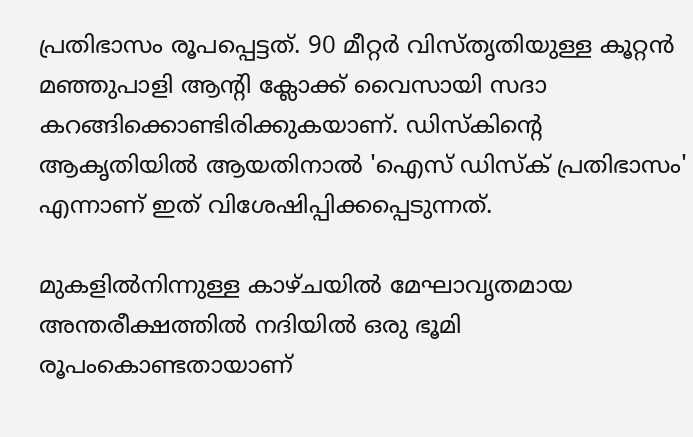പ്രതിഭാസം രൂപപ്പെട്ടത്. 90 മീറ്റർ വിസ്തൃതിയുള്ള കൂറ്റൻ മഞ്ഞുപാളി ആന്റി ക്ലോക്ക് വൈസായി സദാ കറങ്ങിക്കൊണ്ടിരിക്കുകയാണ്. ഡിസ്കിന്റെ ആകൃതിയിൽ ആയതിനാൽ 'ഐസ് ഡിസ്ക് പ്രതിഭാസം' എന്നാണ് ഇത് വിശേഷിപ്പിക്കപ്പെടുന്നത്.

മുകളിൽനിന്നുള്ള കാഴ്ചയിൽ മേഘാവൃതമായ അന്തരീക്ഷത്തിൽ നദിയിൽ ഒരു ഭൂമി രൂപംകൊണ്ടതായാണ്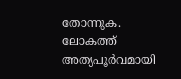തോന്നുക. ലോകത്ത് അത്യപൂർവമായി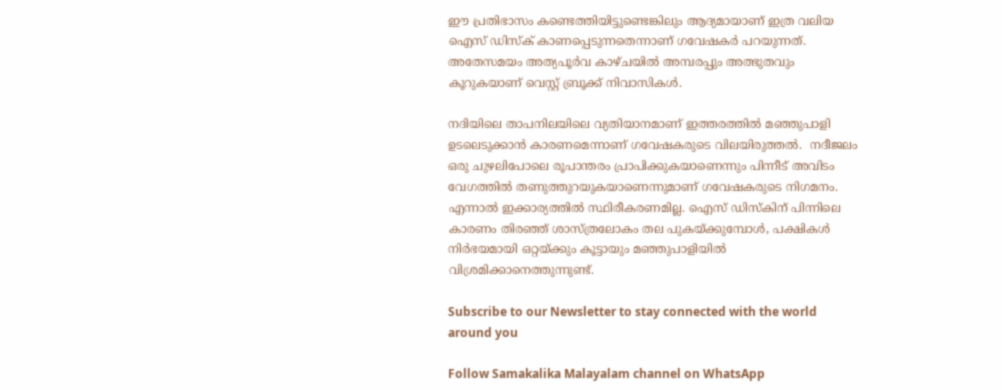ഈ പ്രതിഭാസം കണ്ടെത്തിയിട്ടുണ്ടെങ്കിലും ആദ്യമായാണ് ഇത്ര വലിയ ഐസ് ഡിസ്ക് കാണപ്പെടുന്നതെന്നാണ് ഗവേഷകർ പറയുന്നത്. അതേസമയം അത്യപൂർവ കാഴ്ചയിൽ അമ്പരപ്പും അത്ഭുതവും  കൂറുകയാണ് വെസ്റ്റ് ബ്രൂക്ക് നിവാസികൾ.

നദിയിലെ താപനിലയിലെ വ്യതിയാനമാണ് ഇത്തരത്തിൽ മഞ്ഞുപാളി ഉടലെടുക്കാൻ കാരണമെന്നാണ് ഗവേഷകരുടെ വിലയിരുത്തൽ.  നദീജലം  ഒരു ചുഴലിപോലെ രൂപാന്തരം പ്രാപിക്കുകയാണെന്നും പിന്നീട് അവിടം വേഗത്തിൽ തണുത്തുറയുകയാണെന്നുമാണ് ഗവേഷകരുടെ നിഗമനം. എന്നാൽ ഇക്കാര്യത്തിൽ സ്ഥിരീകരണമില്ല. ഐസ് ഡിസ്കിന് പിന്നിലെ കാരണം തിരഞ്ഞ് ശാസ്ത്രലോകം തല പുകയ്ക്കുമ്പോൾ, പക്ഷികൾ നിർഭയമായി ഒറ്റയ്ക്കും കൂട്ടായും മഞ്ഞുപാളിയിൽ വിശ്രമിക്കാനെത്തുന്നുണ്ട്.

Subscribe to our Newsletter to stay connected with the world around you

Follow Samakalika Malayalam channel on WhatsApp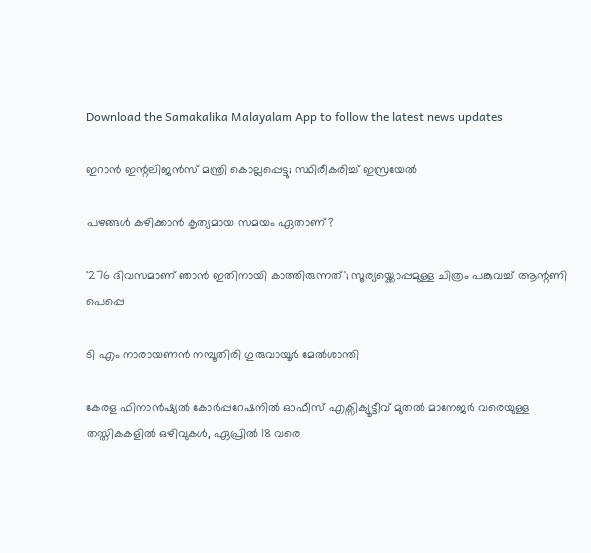Download the Samakalika Malayalam App to follow the latest news updates

ഇറാന്‍ ഇന്റലിജന്‍സ് മന്ത്രി കൊല്ലപ്പെട്ടു; സ്ഥിരീകരിച്ച് ഇസ്രയേല്‍

പഴങ്ങൾ കഴിക്കാൻ കൃത്യമായ സമയം ഏതാണ്?

'276 ദിവസമാണ് ഞാൻ ഇതിനായി കാത്തിരുന്നത്'; സൂര്യയ്ക്കൊപ്പമുള്ള ചിത്രം പങ്കുവച്ച് ആന്റണി പെപ്പെ

ടി എം നാരായണന്‍ നമ്പൂതിരി ഗുരുവായൂര്‍ മേല്‍ശാന്തി

കേരള ഫിനാൻഷ്യൽ കോർപ്പറേഷനിൽ ഓഫീസ് എക്സിക്യൂട്ടീവ് മുതൽ മാനേജർ വരെയുള്ള തസ്തികകളിൽ ഒഴിവുകൾ, ഏപ്രിൽ 18 വരെ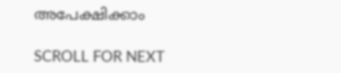അപേക്ഷിക്കാം

SCROLL FOR NEXT